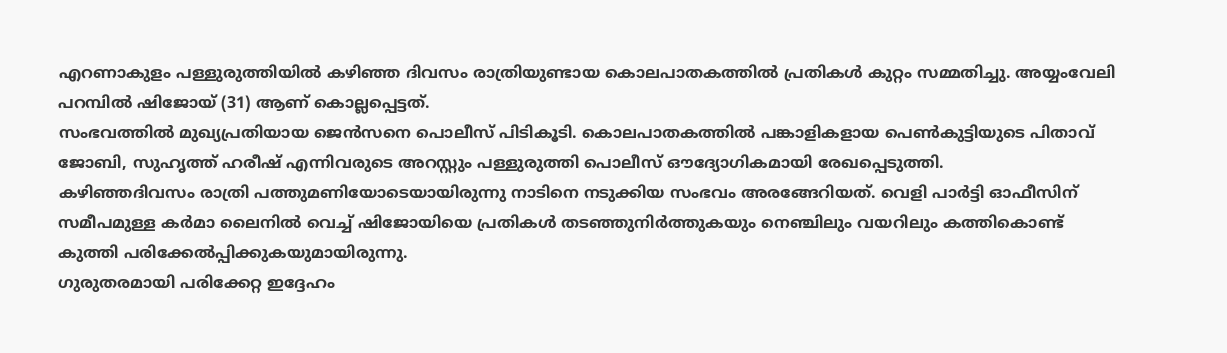എറണാകുളം പള്ളുരുത്തിയിൽ കഴിഞ്ഞ ദിവസം രാത്രിയുണ്ടായ കൊലപാതകത്തിൽ പ്രതികൾ കുറ്റം സമ്മതിച്ചു. അയ്യംവേലി പറമ്പിൽ ഷിജോയ് (31) ആണ് കൊല്ലപ്പെട്ടത്.
സംഭവത്തിൽ മുഖ്യപ്രതിയായ ജെൻസനെ പൊലീസ് പിടികൂടി. കൊലപാതകത്തിൽ പങ്കാളികളായ പെൺകുട്ടിയുടെ പിതാവ് ജോബി, സുഹൃത്ത് ഹരീഷ് എന്നിവരുടെ അറസ്റ്റും പള്ളുരുത്തി പൊലീസ് ഔദ്യോഗികമായി രേഖപ്പെടുത്തി.
കഴിഞ്ഞദിവസം രാത്രി പത്തുമണിയോടെയായിരുന്നു നാടിനെ നടുക്കിയ സംഭവം അരങ്ങേറിയത്. വെളി പാർട്ടി ഓഫീസിന് സമീപമുള്ള കർമാ ലൈനിൽ വെച്ച് ഷിജോയിയെ പ്രതികൾ തടഞ്ഞുനിർത്തുകയും നെഞ്ചിലും വയറിലും കത്തികൊണ്ട് കുത്തി പരിക്കേൽപ്പിക്കുകയുമായിരുന്നു.
ഗുരുതരമായി പരിക്കേറ്റ ഇദ്ദേഹം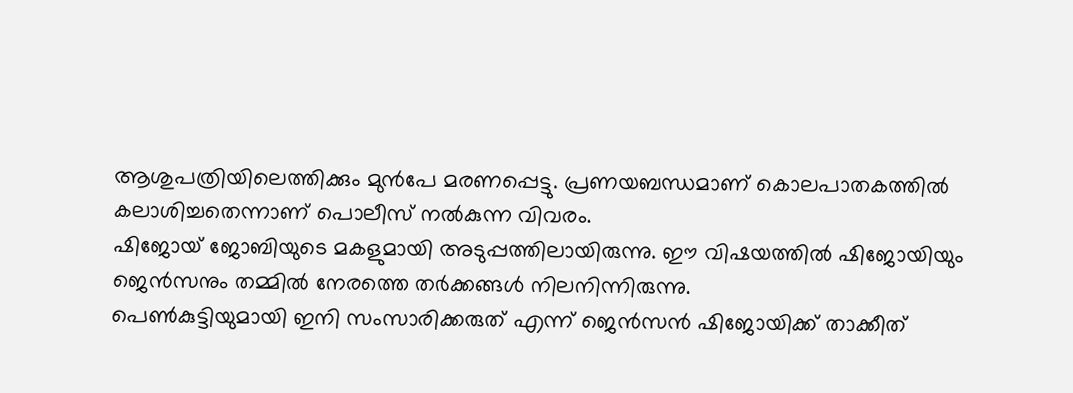ആശുപത്രിയിലെത്തിക്കും മുൻപേ മരണപ്പെട്ടു. പ്രണയബന്ധമാണ് കൊലപാതകത്തിൽ കലാശിച്ചതെന്നാണ് പൊലീസ് നൽകുന്ന വിവരം.
ഷിജോയ് ജോബിയുടെ മകളുമായി അടുപ്പത്തിലായിരുന്നു. ഈ വിഷയത്തിൽ ഷിജോയിയും ജെൻസനും തമ്മിൽ നേരത്തെ തർക്കങ്ങൾ നിലനിന്നിരുന്നു.
പെൺകുട്ടിയുമായി ഇനി സംസാരിക്കരുത് എന്ന് ജെൻസൻ ഷിജോയിക്ക് താക്കീത്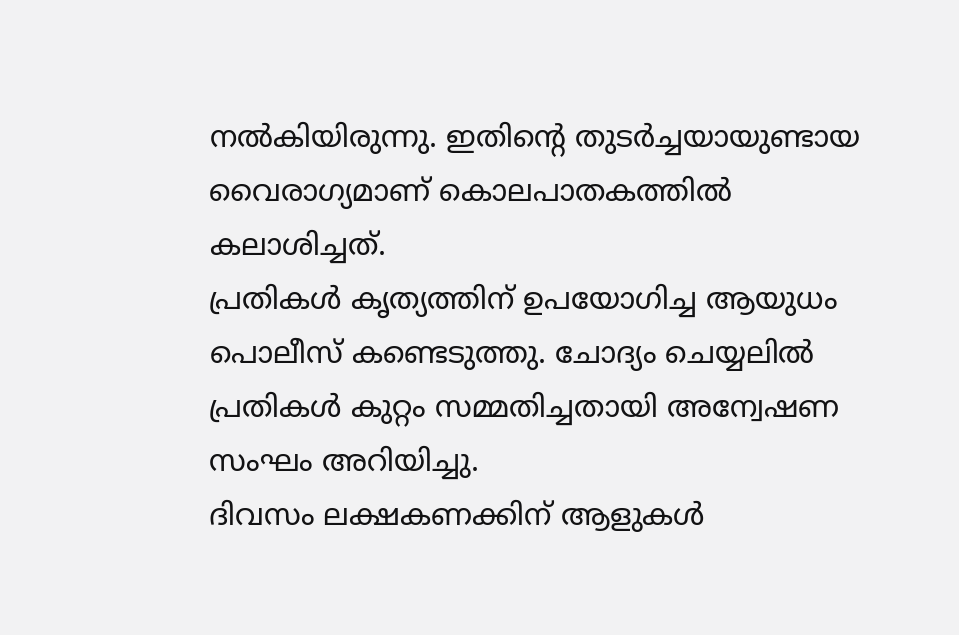നൽകിയിരുന്നു. ഇതിന്റെ തുടർച്ചയായുണ്ടായ വൈരാഗ്യമാണ് കൊലപാതകത്തിൽ കലാശിച്ചത്.
പ്രതികൾ കൃത്യത്തിന് ഉപയോഗിച്ച ആയുധം പൊലീസ് കണ്ടെടുത്തു. ചോദ്യം ചെയ്യലിൽ പ്രതികൾ കുറ്റം സമ്മതിച്ചതായി അന്വേഷണ സംഘം അറിയിച്ചു.
ദിവസം ലക്ഷകണക്കിന് ആളുകൾ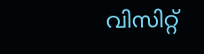വിസിറ്റ്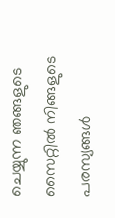ചെയ്യുന്ന ഞങ്ങളുടെ സൈറ്റിൽ നിങ്ങളുടെ പരസ്യങ്ങൾ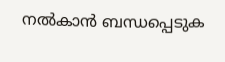നൽകാൻ ബന്ധപ്പെടുക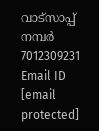വാട്സാപ്പ് നമ്പർ 7012309231 Email ID [email protected]